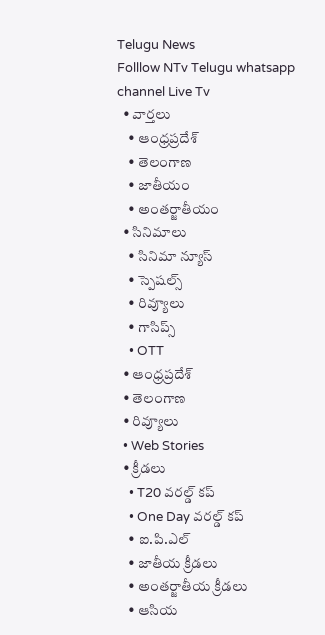Telugu News
Folllow NTv Telugu whatsapp channel Live Tv
  • వార్తలు
    • ఆంధ్రప్రదేశ్
    • తెలంగాణ
    • జాతీయం
    • అంతర్జాతీయం
  • సినిమాలు
    • సినిమా న్యూస్
    • స్పెషల్స్
    • రివ్యూలు
    • గాసిప్స్
    • OTT
  • ఆంధ్రప్రదేశ్
  • తెలంగాణ
  • రివ్యూలు
  • Web Stories
  • క్రీడలు
    • T20 వరల్డ్ కప్
    • One Day వరల్డ్ కప్
    • ఐ.పి.ఎల్
    • జాతీయ క్రీడలు
    • అంతర్జాతీయ క్రీడలు
    • ఆసియ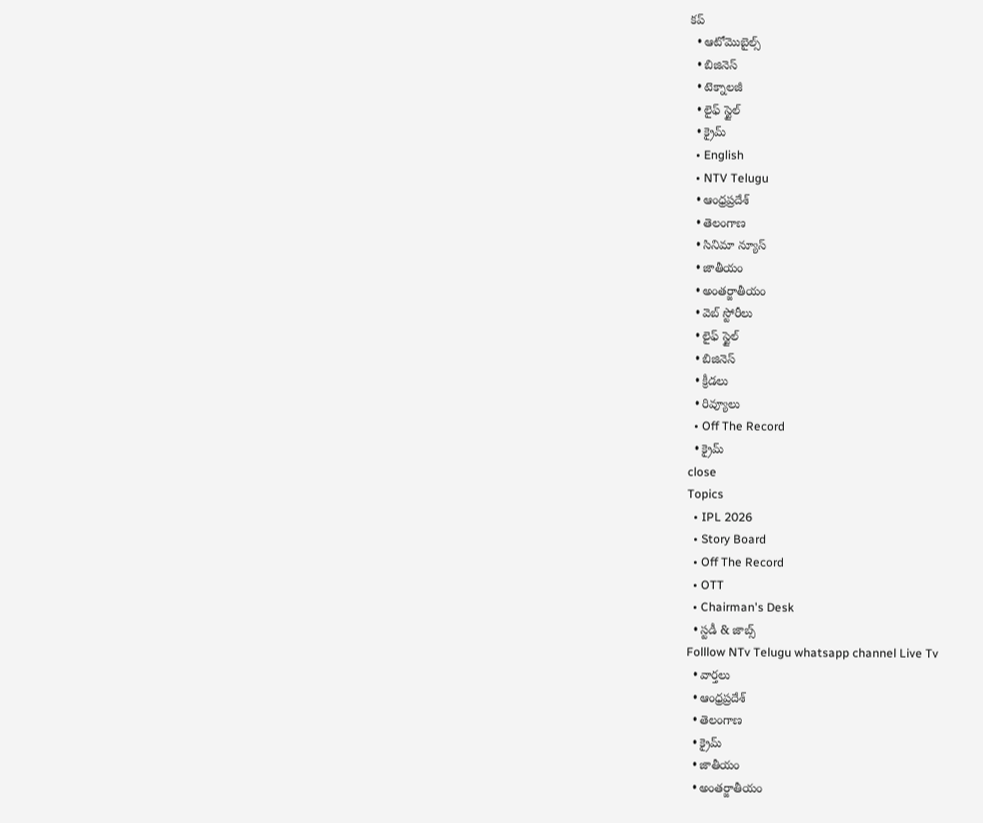కప్
  • ఆటోమొబైల్స్
  • బిజినెస్‌
  • టెక్నాలజీ
  • లైఫ్ స్టైల్
  • క్రైమ్
  • English
  • NTV Telugu
  • ఆంధ్రప్రదేశ్
  • తెలంగాణ
  • సినిమా న్యూస్
  • జాతీయం
  • అంతర్జాతీయం
  • వెబ్ స్టోరీలు
  • లైఫ్ స్టైల్
  • బిజినెస్‌
  • క్రీడలు
  • రివ్యూలు
  • Off The Record
  • క్రైమ్
close
Topics
  • IPL 2026
  • Story Board
  • Off The Record
  • OTT
  • Chairman's Desk
  • స్టడీ & జాబ్స్
Folllow NTv Telugu whatsapp channel Live Tv
  • వార్తలు
  • ఆంధ్రప్రదేశ్
  • తెలంగాణ
  • క్రైమ్
  • జాతీయం
  • అంతర్జాతీయం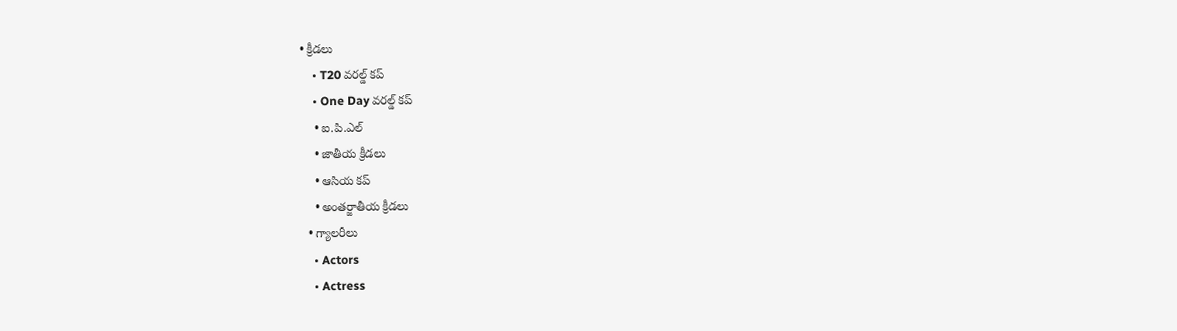• క్రీడలు
    • T20 వరల్డ్ కప్
    • One Day వరల్డ్ కప్
    • ఐ.పి.ఎల్
    • జాతీయ క్రీడలు
    • ఆసియ కప్
    • అంతర్జాతీయ క్రీడలు
  • గ్యాలరీలు
    • Actors
    • Actress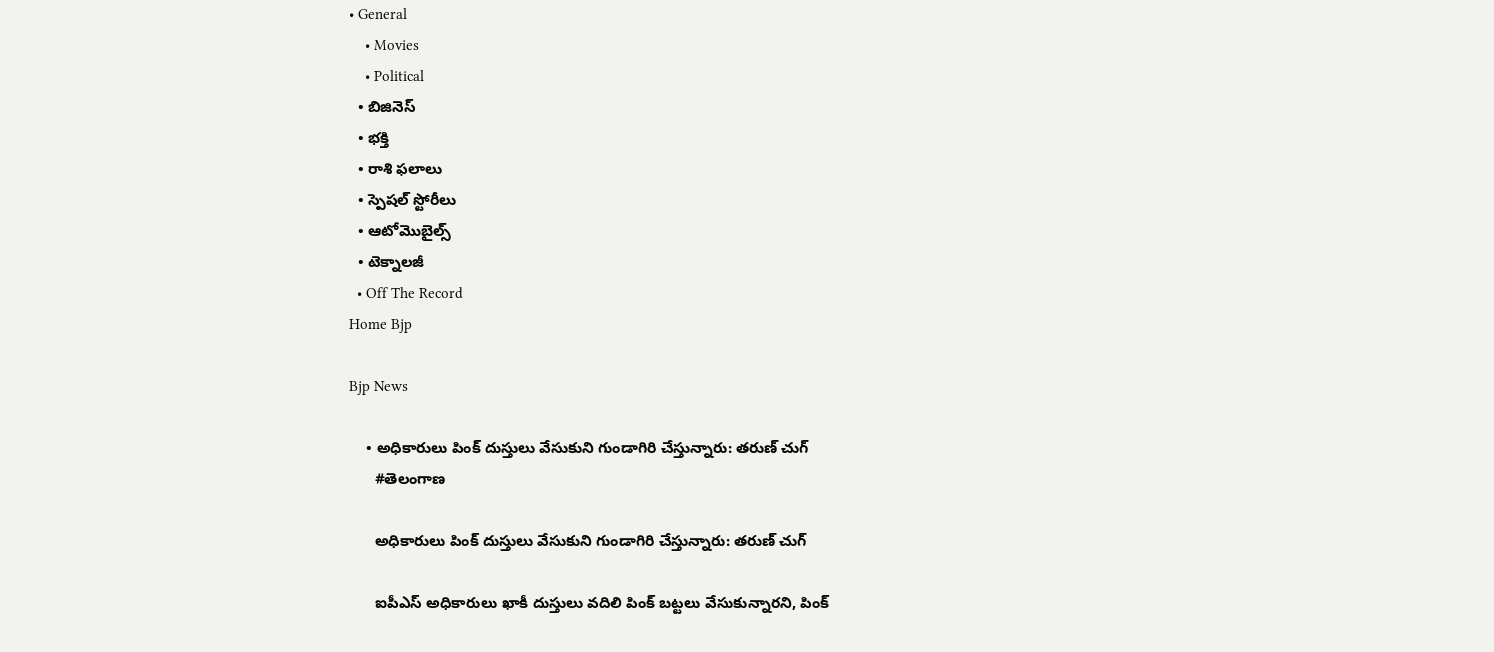• General
    • Movies
    • Political
  • బిజినెస్‌
  • భక్తి
  • రాశి ఫలాలు
  • స్పెషల్‌ స్టోరీలు
  • ఆటోమొబైల్స్
  • టెక్నాలజీ
  • Off The Record
Home Bjp

Bjp News

    • అధికారులు పింక్‌ దుస్తులు వేసుకుని గుండాగిరి చేస్తున్నారు: తరుణ్‌ చుగ్‌
      #తెలంగాణ

      అధికారులు పింక్‌ దుస్తులు వేసుకుని గుండాగిరి చేస్తున్నారు: తరుణ్‌ చుగ్‌

      ఐపీఎస్‌ అధికారులు ఖాకీ దుస్తులు వదిలి పింక్‌ బట్టలు వేసుకున్నారని, పింక్‌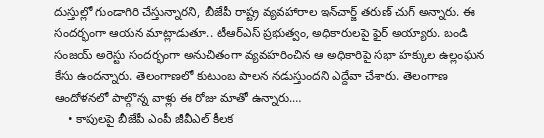దుస్తుల్లో గుండాగిరి చేస్తున్నారని, బీజేపీ రాష్ట్ర వ్యవహారాల ఇన్‌చార్జ్‌ తరుణ్‌ చుగ్‌ అన్నారు. ఈ సందర్భంగా ఆయన మాట్లాడుతూ.. టీఆర్‌ఎస్‌ ప్రభుత్వం, అధికారులపై ఫైర్‌ అయ్యారు. బండి సంజయ్ అరెస్టు సందర్భంగా అనుచితంగా వ్యవహరించిన ఆ అధికారిపై సభా హక్కుల ఉల్లంఘన కేసు ఉందన్నారు. తెలంగాణలో కుటుంబ పాలన నడుస్తుందని ఎద్దేవా చేశారు. తెలంగాణ ఆందోళనలో పాల్గొన్న వాళ్లు ఈ రోజు మాతో ఉన్నారు.…
    • కాపులపై బీజేపీ ఎంపీ జీవీఎల్ కీలక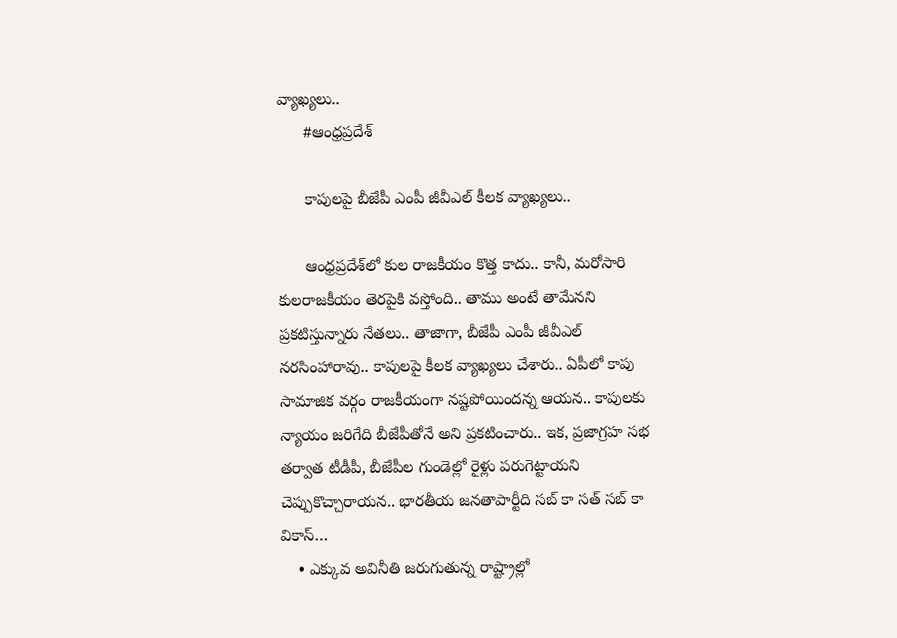వ్యాఖ్యలు..
      #ఆంధ్రప్రదేశ్

      కాపులపై బీజేపీ ఎంపీ జీవీఎల్ కీలక వ్యాఖ్యలు..

      ఆంధ్రప్రదేశ్‌లో కుల రాజకీయం కొత్త కాదు.. కానీ, మరోసారి కులరాజకీయం తెరపైకి వస్తోంది.. తాము అంటే తామేనని ప్రకటిస్తున్నారు నేతలు.. తాజాగా, బీజేపీ ఎంపీ జీవీఎల్ నరసింహారావు.. కాపులపై కీలక వ్యాఖ్యలు చేశారు.. ఏపీలో కాపు సామాజిక వర్గం రాజకీయంగా నష్టపోయిందన్న ఆయన.. కాపులకు న్యాయం జరిగేది బీజేపీతోనే అని ప్రకటించారు.. ఇక, ప్రజాగ్రహ సభ తర్వాత టీడీపీ, బీజేపీల గుండెల్లో రైళ్లు పరుగెట్టాయని చెప్పుకొచ్చారాయన.. భారతీయ జనతాపార్టీది సబ్ కా సత్ సబ్ కా వికాస్…
    • ఎక్కువ అవినీతి జరుగుతున్న రాష్ట్రాల్లో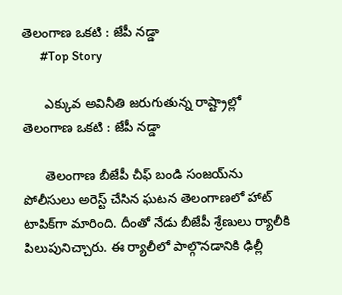తెలంగాణ ఒకటి : జేపీ నడ్డా
      #Top Story

      ఎక్కువ అవినీతి జరుగుతున్న రాష్ట్రాల్లో తెలంగాణ ఒకటి : జేపీ నడ్డా

      తెలంగాణ బీజేపీ చీఫ్‌ బండి సంజయ్‌ను పోలీసులు అరెస్ట్‌ చేసిన ఘటన తెలంగాణలో హాట్‌ టాపిక్‌గా మారింది. దీంతో నేడు బీజేపీ శ్రేణులు ర్యాలీకి పిలుపునిచ్చారు. ఈ ర్యాలీలో పాల్గొనడానికి ఢిల్లీ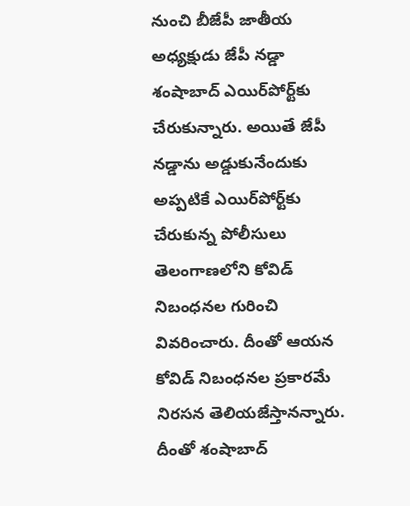నుంచి బీజేపీ జాతీయ అధ్యక్షుడు జేపీ నడ్డా శంషాబాద్‌ ఎయిర్‌పోర్ట్‌కు చేరుకున్నారు. అయితే జేపీ నడ్డాను అడ్డుకునేందుకు అప్పటికే ఎయిర్‌పోర్ట్‌కు చేరుకున్న పోలీసులు తెలంగాణలోని కోవిడ్‌ నిబంధనల గురించి వివరించారు. దీంతో ఆయన కోవిడ్‌ నిబంధనల ప్రకారమే నిరసన తెలియజేస్తానన్నారు. దీంతో శంషాబాద్‌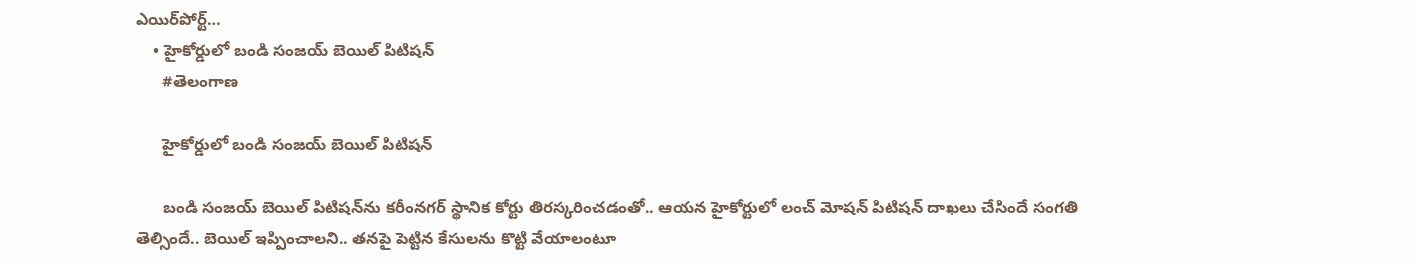ఎయిర్‌పోర్ట్‌…
    • హైకోర్డులో బండి సంజయ్‌ బెయిల్ పిటిషన్
      #తెలంగాణ

      హైకోర్డులో బండి సంజయ్‌ బెయిల్ పిటిషన్

      బండి సంజయ్‌ బెయిల్ పిటిషన్‌ను కరీంనగర్ స్థానిక కోర్టు తిరస్కరించడంతో.. ఆయన హైకోర్టులో లంచ్ మోషన్ పిటిషన్ దాఖలు చేసిందే సంగతి తెల్సిందే.. బెయిల్ ఇప్పించాలని.. తనపై పెట్టిన కేసులను కొట్టి వేయాలంటూ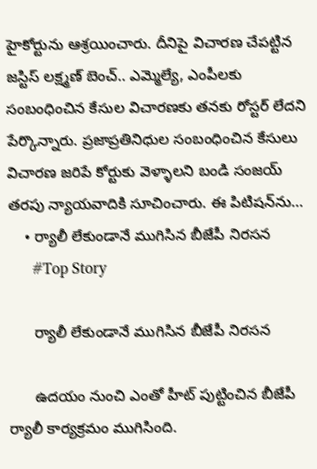హైకోర్టును ఆశ్రయించారు. దీనిపై విచారణ చేపట్టిన జస్టిస్‌ లక్ష్మణ్‌ బెంచ్‌.. ఎమ్మెల్యే, ఎంపీలకు సంబంధించిన కేసుల విచారణకు తనకు రోస్టర్ లేదని పేర్కొన్నారు. ప్రజాప్రతినిధుల సంబంధించిన కేసులు విచారణ జరిపే కోర్టుకు వెళ్ళాలని బండి సంజయ్ తరపు న్యాయవాదికి సూచించారు. ఈ పిటిషన్‌ను…
    • ర్యాలీ లేకుండానే ముగిసిన బీజేపీ నిరసన
      #Top Story

      ర్యాలీ లేకుండానే ముగిసిన బీజేపీ నిరసన

      ఉదయం నుంచి ఎంతో హీట్‌ పుట్టించిన బీజేపీ ర్యాలీ కార్యక్రమం ముగిసింది.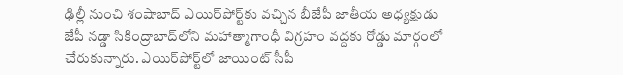ఢిల్లీ నుంచి శంషాబాద్‌ ఎయిర్‌పోర్ట్‌కు వచ్చిన బీజేపీ జాతీయ అధ్యక్షుడు జేపీ నడ్డా సికింద్రాబాద్‌లోని మహాత్మాగాంధీ విగ్రహం వద్దకు రోడ్డు మార్గంలో చేరుకున్నారు. ఎయిర్‌పోర్ట్‌లో జాయింట్‌ సీపీ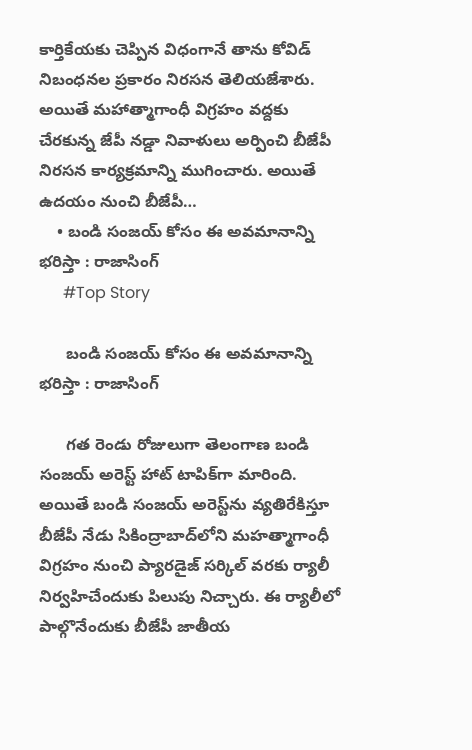కార్తికేయకు చెప్పిన విధంగానే తాను కోవిడ్‌ నిబంధనల ప్రకారం నిరసన తెలియజేశారు. అయితే మహాత్మాగాంధీ విగ్రహం వద్దకు చేరకున్న జేపీ నడ్డా నివాళులు అర్పించి బీజేపీ నిరసన కార్యక్రమాన్ని ముగించారు. అయితే ఉదయం నుంచి బీజేపీ…
    • బండి సంజయ్‌ కోసం ఈ అవమానాన్ని భరిస్తా : రాజాసింగ్‌
      #Top Story

      బండి సంజయ్‌ కోసం ఈ అవమానాన్ని భరిస్తా : రాజాసింగ్‌

      గత రెండు రోజులుగా తెలంగాణ బండి సంజయ్‌ అరెస్ట్‌ హాట్‌ టాపిక్‌గా మారింది. అయితే బండి సంజయ్‌ అరెస్ట్‌ను వ్యతిరేకిస్తూ బీజేపీ నేడు సికింద్రాబాద్‌లోని మహత్మాగాంధీ విగ్రహం నుంచి ప్యారడైజ్‌ సర్కిల్‌ వరకు ర్యాలీ నిర్వహిచేందుకు పిలుపు నిచ్చారు. ఈ ర్యాలీలో పాల్గొనేందుకు బీజేపీ జాతీయ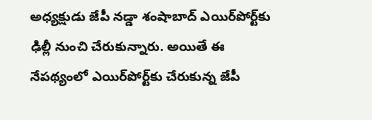అధ్యక్షుడు జేపీ నడ్డా శంషాబాద్‌ ఎయిర్‌పోర్ట్‌కు ఢిల్లీ నుంచి చేరుకున్నారు. అయితే ఈ నేపథ్యంలో ఎయిర్‌పోర్ట్‌కు చేరుకున్న జేపీ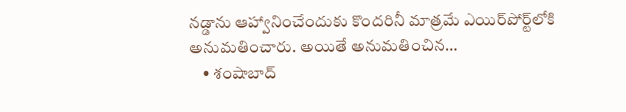నడ్డాను ఆహ్వానించేందుకు కొందరినీ మాత్రమే ఎయిర్‌పోర్ట్‌లోకి అనుమతించారు. అయితే అనుమతించిన…
    • శంషాబాద్‌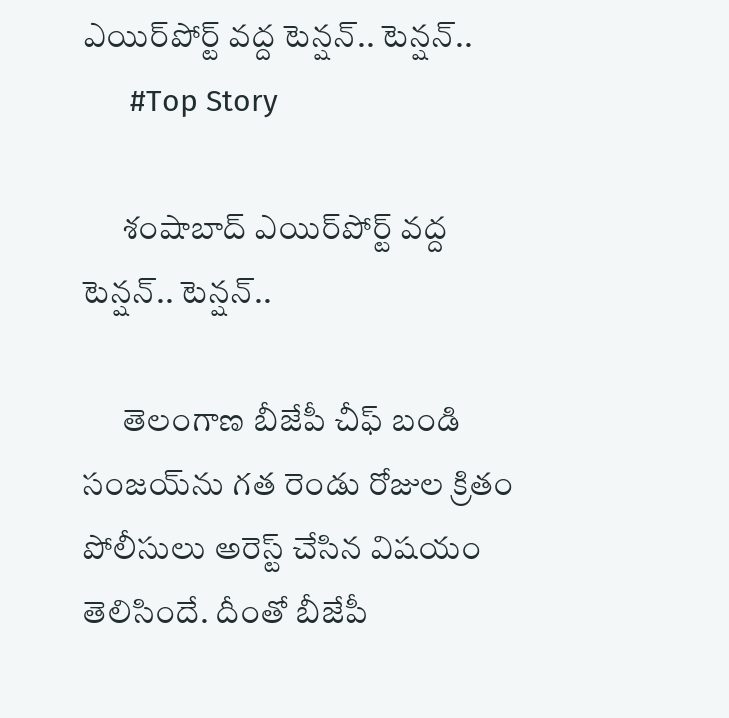ఎయిర్‌పోర్ట్‌ వద్ద టెన్షన్‌.. టెన్షన్‌..
      #Top Story

      శంషాబాద్‌ ఎయిర్‌పోర్ట్‌ వద్ద టెన్షన్‌.. టెన్షన్‌..

      తెలంగాణ బీజేపీ చీఫ్‌ బండి సంజయ్‌ను గత రెండు రోజుల క్రితం పోలీసులు అరెస్ట్‌ చేసిన విషయం తెలిసిందే. దీంతో బీజేపీ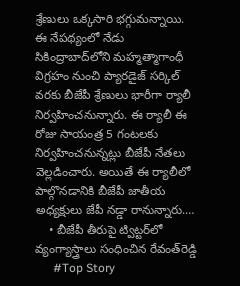శ్రేణులు ఒక్కసారి భగ్గుమన్నాయి. ఈ నేపథ్యంలో నేడు సికింద్రాబాద్‌లోని మహ్మత్మాగాంధీ విగ్రహం నుంచి ప్యారడైజ్ సర్కిల్ వరకు బీజేపీ శ్రేణులు భారీగా ర్యాలీ నిర్వహించనున్నారు. ఈ ర్యాలీ ఈ రోజు సాయంత్ర 5 గంటలకు నిర్వహించనున్నట్లు బీజేపీ నేతలు వెల్లడించారు. అయితే ఈ ర్యాలీలో పాల్గొనడానికి బీజేపీ జాతీయ అధ్యక్షులు జేపీ నడ్డా రానున్నారు.…
    • బీజేపీ తీరుపై ట్విట్టర్‌లో వ్యంగ్యాస్త్రాలు సంధించిన రేవంత్‌రెడ్డి
      #Top Story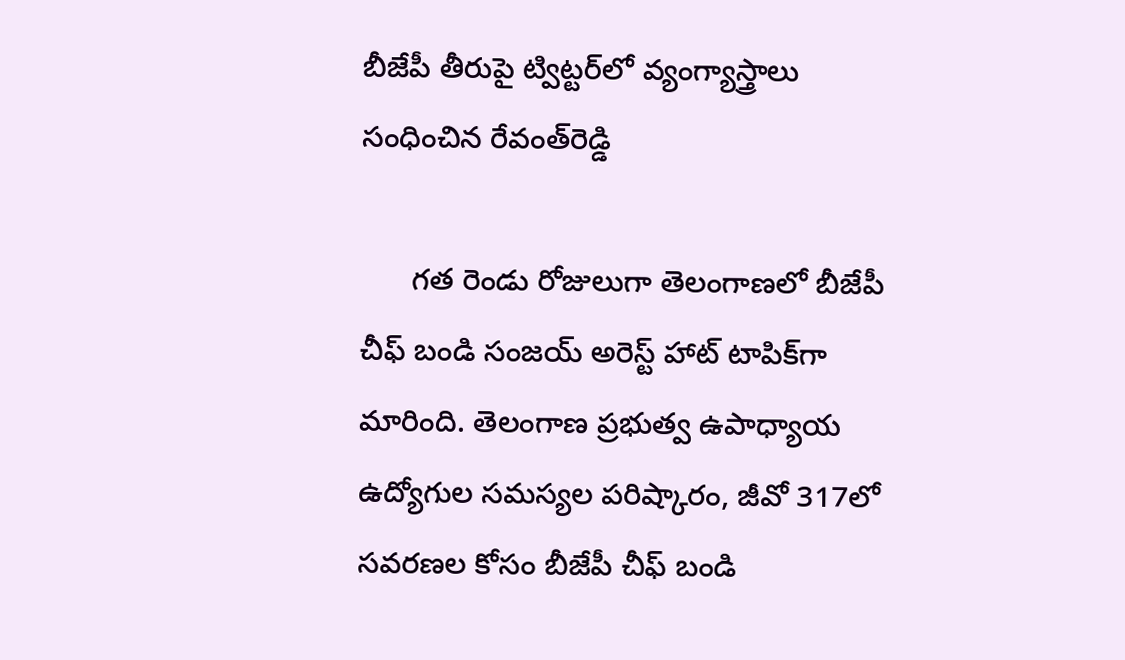బీజేపీ తీరుపై ట్విట్టర్‌లో వ్యంగ్యాస్త్రాలు సంధించిన రేవంత్‌రెడ్డి

      గత రెండు రోజులుగా తెలంగాణలో బీజేపీ చీఫ్‌ బండి సంజయ్‌ అరెస్ట్‌ హాట్‌ టాపిక్‌గా మారింది. తెలంగాణ ప్రభుత్వ ఉపాధ్యాయ ఉద్యోగుల సమస్యల పరిష్కారం, జీవో 317లో సవరణల కోసం బీజేపీ చీఫ్‌ బండి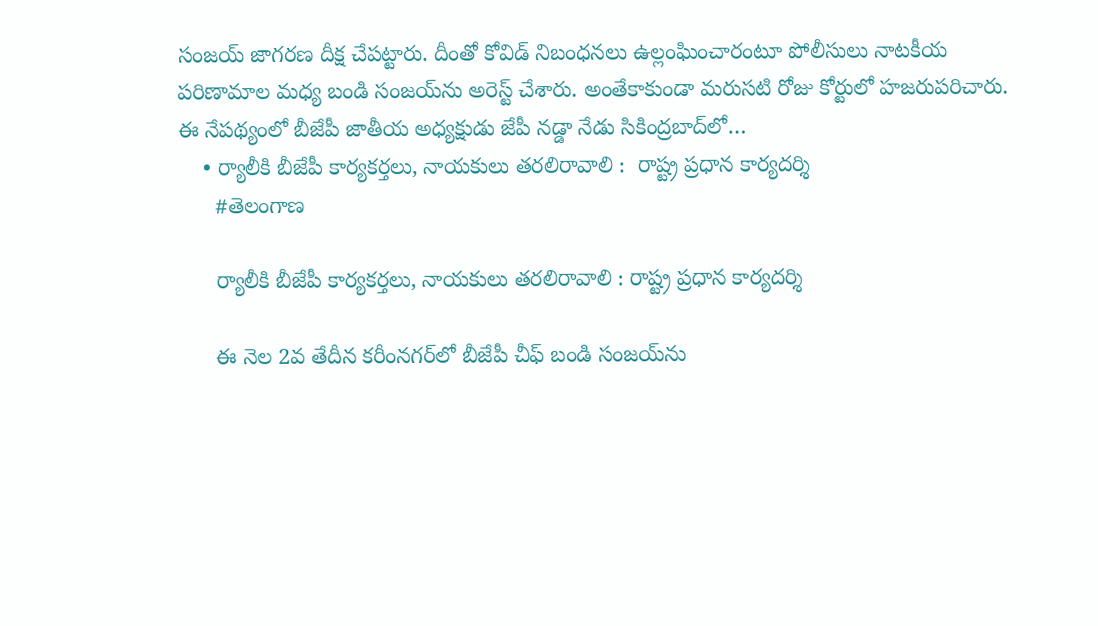సంజయ్‌ జాగరణ దీక్ష చేపట్టారు. దీంతో కోవిడ్‌ నిబంధనలు ఉల్లంఘించారంటూ పోలీసులు నాటకీయ పరిణామాల మధ్య బండి సంజయ్‌ను అరెస్ట్‌ చేశారు. అంతేకాకుండా మరుసటి రోజు కోర్టులో హజరుపరిచారు. ఈ నేపథ్యంలో బీజేపీ జాతీయ అధ్యక్షుడు జేపీ నడ్డా నేడు సికింద్రబాద్‌లో…
    • ర్యాలీకి బీజేపీ కార్యకర్తలు, నాయకులు తరలిరావాలి :  రాష్ట్ర ప్రధాన కార్యదర్శి
      #తెలంగాణ

      ర్యాలీకి బీజేపీ కార్యకర్తలు, నాయకులు తరలిరావాలి : రాష్ట్ర ప్రధాన కార్యదర్శి

      ఈ నెల 2వ తేదీన కరీంనగర్‌లో బీజేపీ చీఫ్‌ బండి సంజయ్‌ను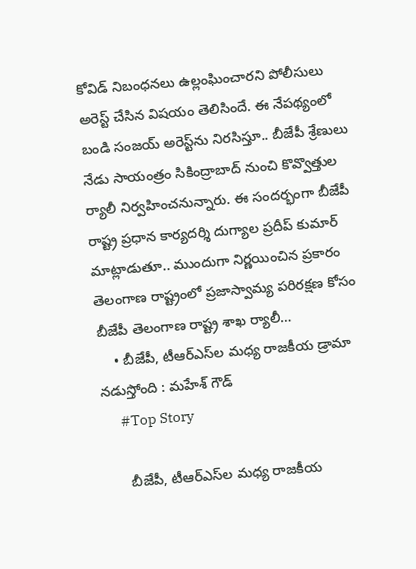కోవిడ్‌ నిబంధనలు ఉల్లంఘించారని పోలీసులు అరెస్ట్‌ చేసిన విషయం తెలిసిందే. ఈ నేపథ్యంలో బండి సంజయ్‌ అరెస్ట్‌ను నిరసిస్తూ.. బీజేపీ శ్రేణులు నేడు సాయంత్రం సికింద్రాబాద్‌ నుంచి కొవ్వొత్తుల ర్యాలీ నిర్వహించనున్నారు. ఈ సందర్భంగా బీజేపీ రాష్ట్ర ప్రధాన కార్యదర్శి దుగ్యాల ప్రదీప్‌ కుమార్‌ మాట్లాడుతూ.. ముందుగా నిర్ణయించిన ప్రకారం తెలంగాణ రాష్ట్రంలో ప్రజాస్వామ్య పరిరక్షణ కోసం బీజేపీ తెలంగాణ రాష్ట్ర శాఖ ర్యాలీ…
    • బీజేపీ, టీఆర్‌ఎస్‌ల మధ్య రాజకీయ డ్రామా నడుస్తోంది : మహేశ్‌ గౌడ్‌
      #Top Story

      బీజేపీ, టీఆర్‌ఎస్‌ల మధ్య రాజకీయ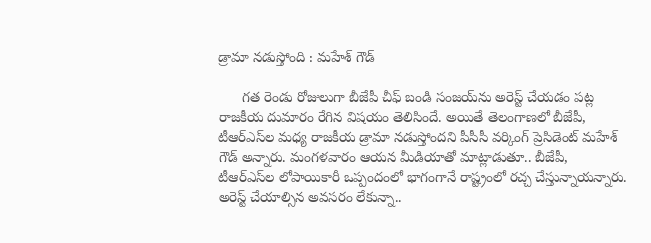డ్రామా నడుస్తోంది : మహేశ్‌ గౌడ్‌

      గత రెండు రోజులుగా బీజేపీ చీఫ్‌ బండి సంజయ్‌ను అరెస్ట్‌ చేయడం పట్ల రాజకీయ దుమారం రేగిన విషయం తెలిసిందే. అయితే తెలంగాణలో బీజేపీ, టీఆర్‌ఎస్‌ల మధ్య రాజకీయ డ్రామా నడుస్తోందని పీసీసీ వర్కింగ్‌ ప్రెసిడెంట్‌ మహేశ్‌ గౌడ్‌ అన్నారు. మంగళవారం ఆయన మీడియాతో మాట్లాడుతూ.. బీజేపీ, టీఆర్‌ఎస్‌ల లోపాయికారీ ఒప్పందంలో భాగంగానే రాష్ట్రంలో రచ్చ చేస్తున్నాయన్నారు. అరెస్ట్ చేయాల్సిన అవసరం లేకున్నా..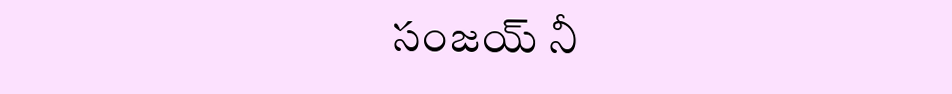సంజయ్ నీ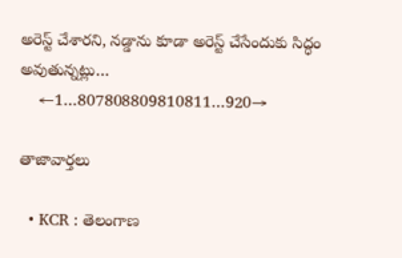అరెస్ట్ చేశారని, నడ్డాను కూడా అరెస్ట్ చేసేందుకు సిద్ధం అవుతున్నట్లు…
    ←1…807808809810811…920→

తాజావార్తలు

  • KCR : తెలంగాణ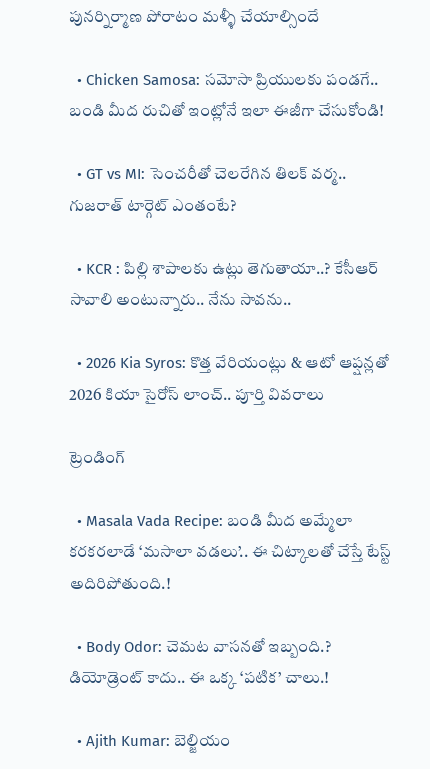పునర్నిర్మాణ పోరాటం మళ్ళీ చేయాల్సిందే

  • Chicken Samosa: సమోసా ప్రియులకు పండగే.. బండి మీద రుచితో ఇంట్లోనే ఇలా ఈజీగా చేసుకోండి!

  • GT vs MI: సెంచరీతో చెలరేగిన తిలక్ వర్మ.. గుజరాత్ టార్గెట్ ఎంతంటే?

  • KCR : పిల్లి శాపాలకు ఉట్లు తెగుతాయా..? కేసీఆర్ సావాలి అంటున్నారు.. నేను సావను..

  • 2026 Kia Syros: కొత్త వేరియంట్లు & ఆటో ఆప్షన్లతో 2026 కియా సైరోస్ లాంచ్.. పూర్తి వివరాలు

ట్రెండింగ్‌

  • Masala Vada Recipe: బండి మీద అమ్మేలా కరకరలాడే ‘మసాలా వడలు’.. ఈ చిట్కాలతో చేస్తే టేస్ట్ అదిరిపోతుంది.!

  • Body Odor: చెమట వాసనతో ఇబ్బంది.? డియోడ్రెంట్ కాదు.. ఈ ఒక్క ‘పటిక’ చాలు.!

  • Ajith Kumar: బెల్జియం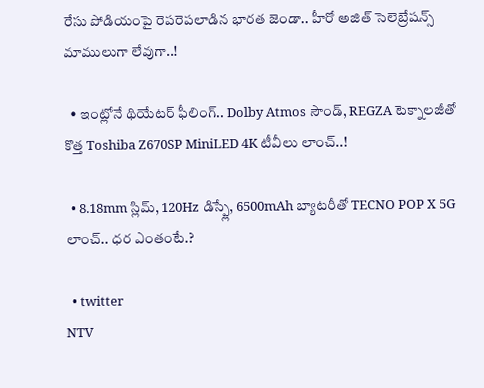రేసు పోడియంపై రెపరెపలాడిన భారత జెండా.. హీరో అజిత్ సెలెబ్రేషన్స్ మాములుగా లేవుగా..!

  • ఇంట్లోనే థియేటర్ ఫీలింగ్.. Dolby Atmos సౌండ్‌, REGZA టెక్నాలజీతో కొత్త Toshiba Z670SP MiniLED 4K టీవీలు లాంచ్..!

  • 8.18mm స్లిమ్‌, 120Hz డిస్ప్లే, 6500mAh బ్యాటరీతో TECNO POP X 5G లాంచ్.. ధర ఎంతంటే.?

  • twitter
NTV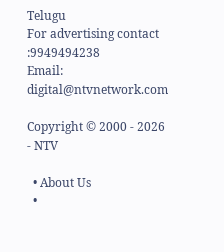Telugu
For advertising contact :9949494238
Email: digital@ntvnetwork.com

Copyright © 2000 - 2026 - NTV

  • About Us
  •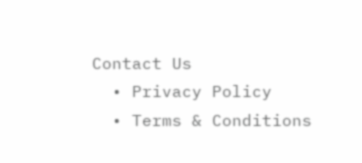Contact Us
  • Privacy Policy
  • Terms & Conditions